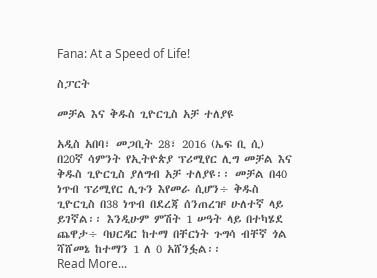Fana: At a Speed of Life!

ስፓርት

መቻል እና ቅዱስ ጊዮርጊስ አቻ ተለያዩ

አዲስ አበባ፣ መጋቢት 28፣ 2016 (ኤፍ ቢ ሲ) በ20ኛ ሳምንት የኢትዮጵያ ፕሪሚየር ሊግ መቻል እና ቅዱስ ጊዮርጊስ ያለግብ አቻ ተለያዩ፡፡ መቻል በ40 ነጥብ ፕሪሚየር ሊጉን እየመራ ሲሆን÷ ቅዱስ ጊዮርጊስ በ38 ነጥብ በደረጃ ሰንጠረዡ ሁለተኛ ላይ ይገኛል፡፡ እንዲሁም ምሽት 1 ሠዓት ላይ በተካሄደ ጨዋታ÷ ባህርዳር ከተማ በቸርነት ጉግሳ ብቸኛ ጎል ሻሸመኔ ከተማን 1 ለ 0 አሸንፏል፡፡
Read More...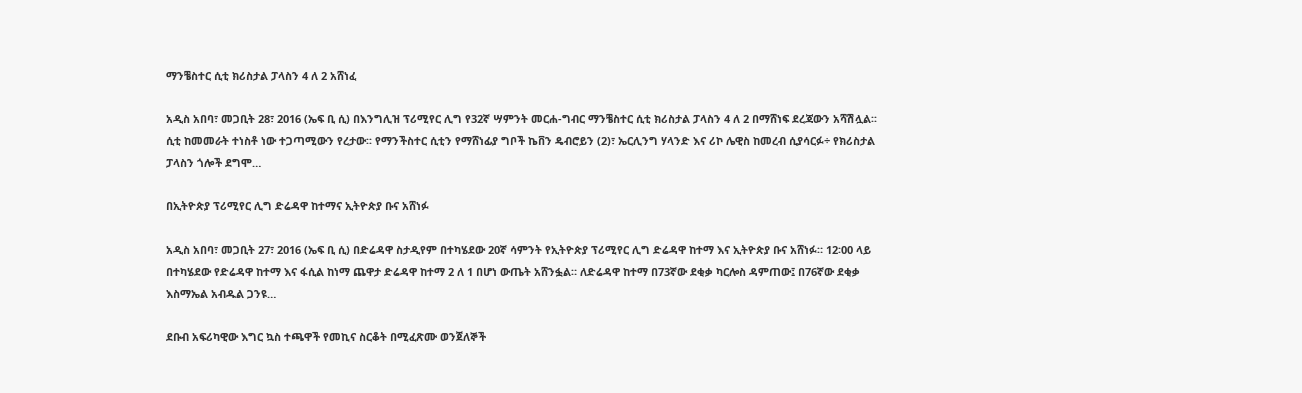ማንቼስተር ሲቲ ክሪስታል ፓላስን 4 ለ 2 አሸነፈ

አዲስ አበባ፣ መጋቢት 28፣ 2016 (ኤፍ ቢ ሲ) በእንግሊዝ ፕሪሚየር ሊግ የ32ኛ ሣምንት መርሐ-ግብር ማንቼስተር ሲቲ ክሪስታል ፓላስን 4 ለ 2 በማሸነፍ ደረጃውን አሻሽሏል፡፡ ሲቲ ከመመራት ተነስቶ ነው ተጋጣሚውን የረታው፡፡ የማንችስተር ሲቲን የማሸነፊያ ግቦች ኬቨን ዴብሮይን (2)፣ ኤርሊንግ ሃላንድ እና ሪኮ ሌዊስ ከመረብ ሲያሳርፉ÷ የክሪስታል ፓላስን ጎሎች ደግሞ…

በኢትዮጵያ ፕሪሚየር ሊግ ድሬዳዋ ከተማና ኢትዮጵያ ቡና አሸነፉ

አዲስ አበባ፣ መጋቢት 27፣ 2016 (ኤፍ ቢ ሲ) በድሬዳዋ ስታዲየም በተካሄደው 20ኛ ሳምንት የኢትዮጵያ ፕሪሚየር ሊግ ድሬዳዋ ከተማ እና ኢትዮጵያ ቡና አሸነፉ። 12፡00 ላይ በተካሄደው የድሬዳዋ ከተማ እና ፋሲል ከነማ ጨዋታ ድሬዳዋ ከተማ 2 ለ 1 በሆነ ውጤት አሸንፏል። ለድሬዳዋ ከተማ በ73ኛው ደቂቃ ካርሎስ ዳምጠው፤ በ76ኛው ደቂቃ እስማኤል አብዱል ጋንዩ…

ደቡብ አፍሪካዊው እግር ኳስ ተጫዋች የመኪና ስርቆት በሚፈጽሙ ወንጀለኞች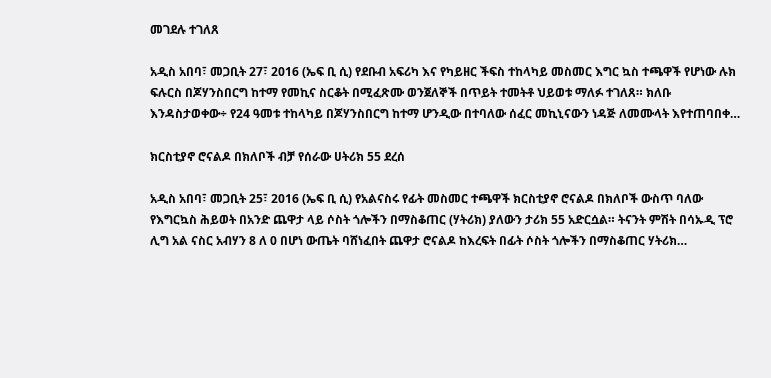መገደሉ ተገለጸ

አዲስ አበባ፣ መጋቢት 27፣ 2016 (ኤፍ ቢ ሲ) የደቡብ አፍሪካ እና የካይዘር ችፍስ ተከላካይ መስመር እግር ኳስ ተጫዋች የሆነው ሉክ ፍሉርስ በጆሃንስበርግ ከተማ የመኪና ስርቆት በሚፈጽሙ ወንጀለኞች በጥይት ተመትቶ ህይወቱ ማለፉ ተገለጸ። ክለቡ እንዳስታወቀው÷ የ24 ዓመቱ ተከላካይ በጆሃንስበርግ ከተማ ሆንዲው በተባለው ሰፈር መኪኒናውን ነዳጅ ለመሙላት እየተጠባበቀ…

ክርስቲያኖ ሮናልዶ በክለቦች ብቻ የሰራው ሀትሪክ 55 ደረሰ

አዲስ አበባ፣ መጋቢት 25፣ 2016 (ኤፍ ቢ ሲ) የአልናስሩ የፊት መስመር ተጫዋች ክርስቲያኖ ሮናልዶ በክለቦች ውስጥ ባለው የእግርኳስ ሕይወት በአንድ ጨዋታ ላይ ሶስት ጎሎችን በማስቆጠር (ሃትሪክ) ያለውን ታሪክ 55 አድርሷል። ትናንት ምሽት በሳኡዲ ፕሮ ሊግ አል ናስር አብሃን 8 ለ 0 በሆነ ውጤት ባሸነፈበት ጨዋታ ሮናልዶ ከእረፍት በፊት ሶስት ጎሎችን በማስቆጠር ሃትሪክ…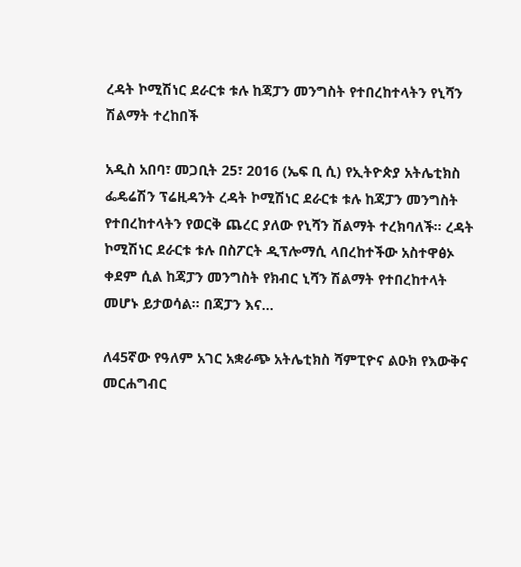ረዳት ኮሚሽነር ደራርቱ ቱሉ ከጃፓን መንግስት የተበረከተላትን የኒሻን ሽልማት ተረከበች

አዲስ አበባ፣ መጋቢት 25፣ 2016 (ኤፍ ቢ ሲ) የኢትዮጵያ አትሌቲክስ ፌዴሬሽን ፕሬዚዳንት ረዳት ኮሚሽነር ደራርቱ ቱሉ ከጃፓን መንግስት የተበረከተላትን የወርቅ ጨረር ያለው የኒሻን ሽልማት ተረክባለች። ረዳት ኮሚሽነር ደራርቱ ቱሉ በስፖርት ዲፕሎማሲ ላበረከተችው አስተዋፅኦ ቀደም ሲል ከጃፓን መንግስት የክብር ኒሻን ሽልማት የተበረከተላት መሆኑ ይታወሳል፡፡ በጃፓን እና…

ለ45ኛው የዓለም አገር አቋራጭ አትሌቲክስ ሻምፒዮና ልዑክ የእውቅና መርሐግብር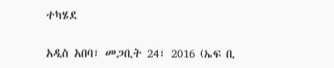ተካሄደ

አዲስ አበባ፣ መጋቢት 24፣ 2016 (ኤፍ ቢ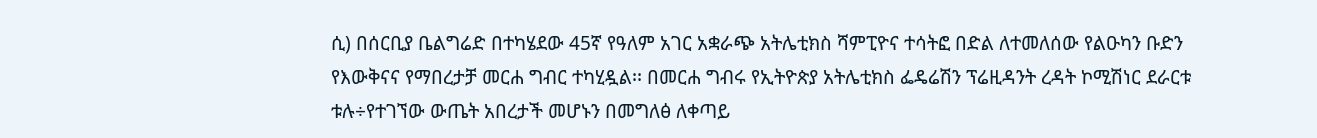ሲ) በሰርቢያ ቤልግሬድ በተካሄደው 45ኛ የዓለም አገር አቋራጭ አትሌቲክስ ሻምፒዮና ተሳትፎ በድል ለተመለሰው የልዑካን ቡድን የእውቅናና የማበረታቻ መርሐ ግብር ተካሂዷል፡፡ በመርሐ ግብሩ የኢትዮጵያ አትሌቲክስ ፌዴሬሽን ፕሬዚዳንት ረዳት ኮሚሽነር ደራርቱ ቱሉ÷የተገኘው ውጤት አበረታች መሆኑን በመግለፅ ለቀጣይ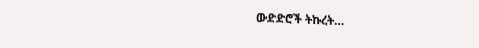ውድድሮች ትኩረት…